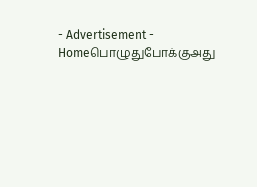- Advertisement -
Homeபொழுதுபோக்குஅது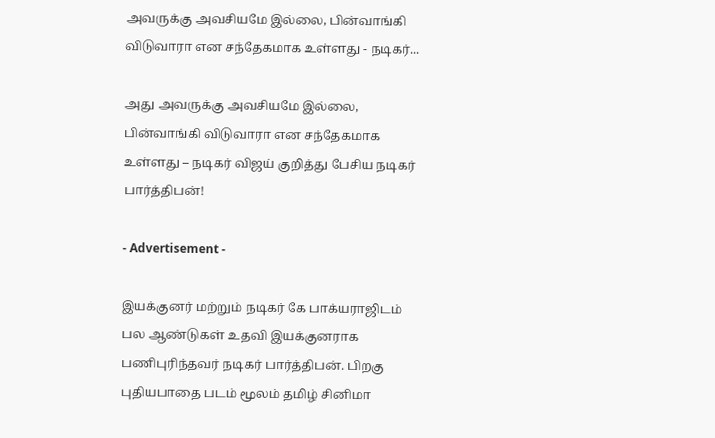அவருக்கு அவசியமே இல்லை, பின்வாங்கி விடுவாரா என சந்தேகமாக உள்ளது - நடிகர்...

அது அவருக்கு அவசியமே இல்லை, பின்வாங்கி விடுவாரா என சந்தேகமாக உள்ளது – நடிகர் விஜய் குறித்து பேசிய நடிகர் பார்த்திபன்!

- Advertisement -

இயக்குனர் மற்றும் நடிகர் கே பாக்யராஜிடம் பல ஆண்டுகள் உதவி இயக்குனராக பணிபுரிந்தவர் நடிகர் பார்த்திபன். பிறகு புதியபாதை படம் மூலம் தமிழ் சினிமா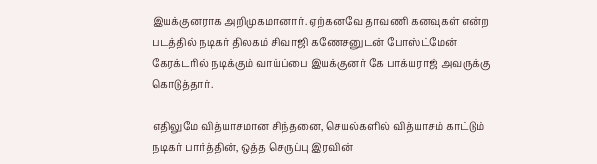இயக்குனராக அறிமுகமானார். ஏற்கனவே தாவணி கனவுகள் என்ற படத்தில் நடிகர் திலகம் சிவாஜி கணேசனுடன் போஸ்ட்மேன் கேரக்டரில் நடிக்கும் வாய்ப்பை இயக்குனர் கே பாக்யராஜ் அவருக்கு கொடுத்தார்.

எதிலுமே வித்யாசமான சிந்தனை, செயல்களில் வித்யாசம் காட்டும் நடிகர் பார்த்தின், ஒத்த செருப்பு இரவின்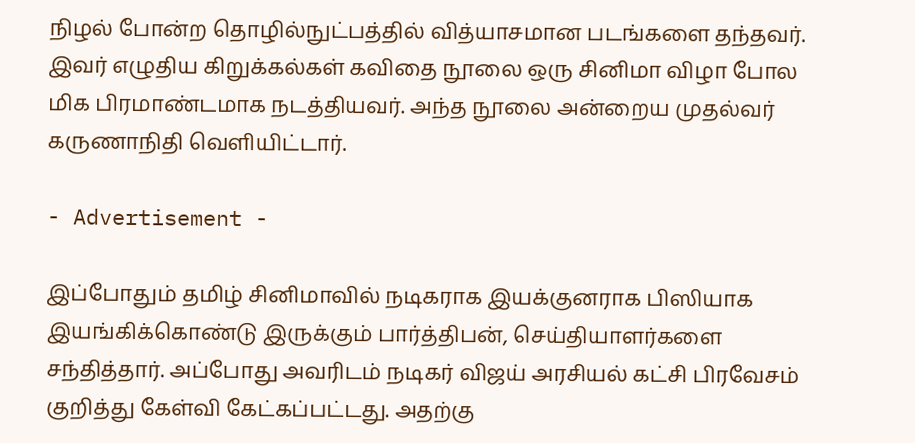நிழல் போன்ற தொழில்நுட்பத்தில் வித்யாசமான படங்களை தந்தவர். இவர் எழுதிய கிறுக்கல்கள் கவிதை நூலை ஒரு சினிமா விழா போல மிக பிரமாண்டமாக நடத்தியவர். அந்த நூலை அன்றைய முதல்வர் கருணாநிதி வெளியிட்டார்.

- Advertisement -

இப்போதும் தமிழ் சினிமாவில் நடிகராக இயக்குனராக பிஸியாக இயங்கிக்கொண்டு இருக்கும் பார்த்திபன், செய்தியாளர்களை சந்தித்தார். அப்போது அவரிடம் நடிகர் விஜய் அரசியல் கட்சி பிரவேசம் குறித்து கேள்வி கேட்கப்பட்டது. அதற்கு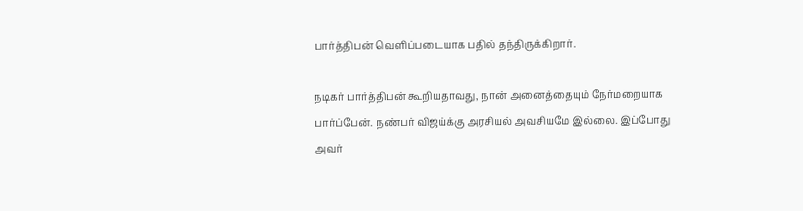பார்த்திபன் வெளிப்படையாக பதில் தந்திருக்கிறார்.

நடிகர் பார்த்திபன் கூறியதாவது, நான் அனைத்தையும் நேர்மறையாக பார்ப்பேன். நண்பர் விஜய்க்கு அரசியல் அவசியமே இல்லை. இப்போது அவர்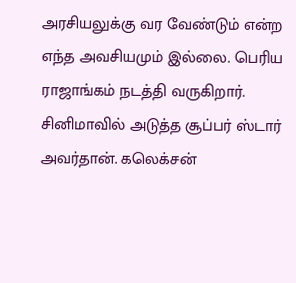அரசியலுக்கு வர வேண்டும் என்ற எந்த அவசியமும் இல்லை. பெரிய ராஜாங்கம் நடத்தி வருகிறார். சினிமாவில் அடுத்த சூப்பர் ஸ்டார் அவர்தான். கலெக்சன்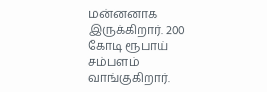மன்னனாக இருக்கிறார். 200 கோடி ரூபாய் சம்பளம் வாங்குகிறார்.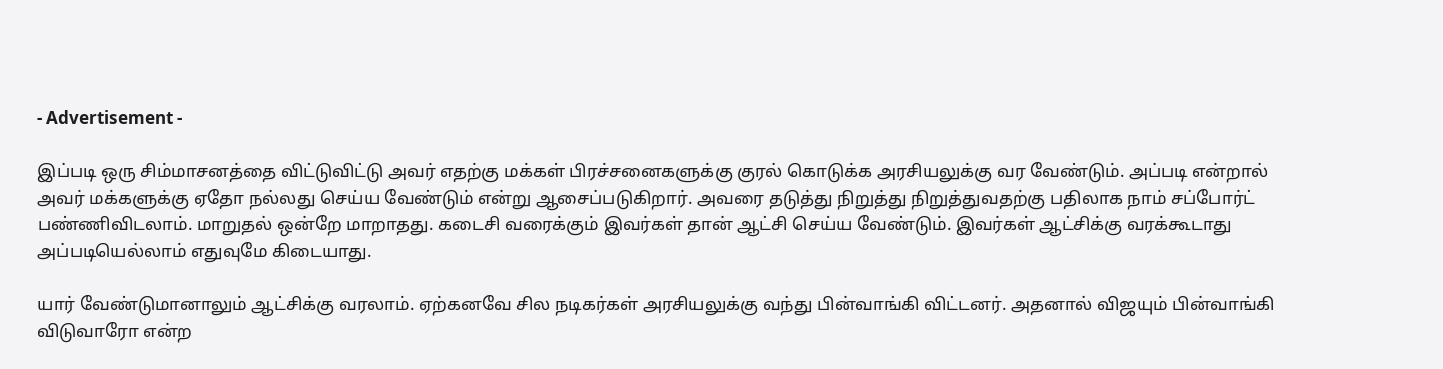- Advertisement -

இப்படி ஒரு சிம்மாசனத்தை விட்டுவிட்டு அவர் எதற்கு மக்கள் பிரச்சனைகளுக்கு குரல் கொடுக்க அரசியலுக்கு வர வேண்டும். அப்படி என்றால் அவர் மக்களுக்கு ஏதோ நல்லது செய்ய வேண்டும் என்று ஆசைப்படுகிறார். அவரை தடுத்து நிறுத்து நிறுத்துவதற்கு பதிலாக நாம் சப்போர்ட் பண்ணிவிடலாம். மாறுதல் ஒன்றே மாறாதது. கடைசி வரைக்கும் இவர்கள் தான் ஆட்சி செய்ய வேண்டும். இவர்கள் ஆட்சிக்கு வரக்கூடாது அப்படியெல்லாம் எதுவுமே கிடையாது.

யார் வேண்டுமானாலும் ஆட்சிக்கு வரலாம். ஏற்கனவே சில நடிகர்கள் அரசியலுக்கு வந்து பின்வாங்கி விட்டனர். அதனால் விஜயும் பின்வாங்கி விடுவாரோ என்ற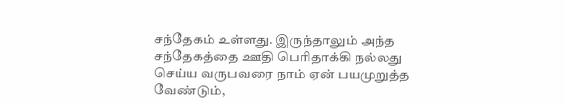சந்தேகம் உள்ளது. இருந்தாலும் அந்த சந்தேகத்தை ஊதி பெரிதாக்கி நல்லது செய்ய வருபவரை நாம் ஏன் பயமுறுத்த வேண்டும்,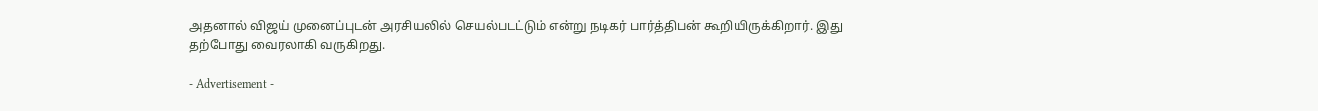அதனால் விஜய் முனைப்புடன் அரசியலில் செயல்படட்டும் என்று நடிகர் பார்த்திபன் கூறியிருக்கிறார். இது தற்போது வைரலாகி வருகிறது.

- Advertisement -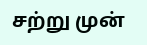சற்று முன்